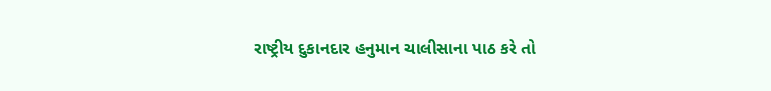રાષ્ટ્રીય દુકાનદાર હનુમાન ચાલીસાના પાઠ કરે તો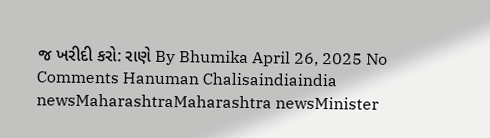જ ખરીદી કરો: રાણે By Bhumika April 26, 2025 No Comments Hanuman Chalisaindiaindia newsMaharashtraMaharashtra newsMinister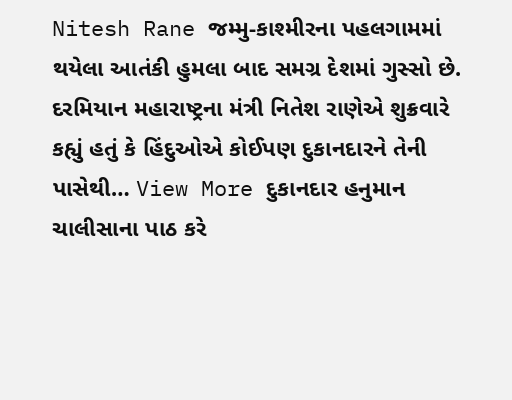Nitesh Rane જમ્મુ-કાશ્મીરના પહલગામમાં થયેલા આતંકી હુમલા બાદ સમગ્ર દેશમાં ગુસ્સો છે. દરમિયાન મહારાષ્ટ્રના મંત્રી નિતેશ રાણેએ શુક્રવારે કહ્યું હતું કે હિંદુઓએ કોઈપણ દુકાનદારને તેની પાસેથી… View More દુકાનદાર હનુમાન ચાલીસાના પાઠ કરે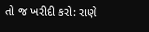તો જ ખરીદી કરો: રાણે